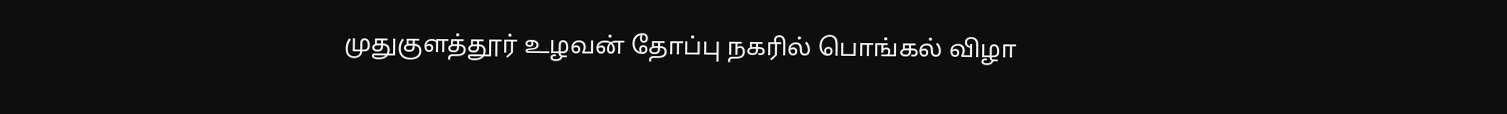முதுகுளத்தூர் உழவன் தோப்பு நகரில் பொங்கல் விழா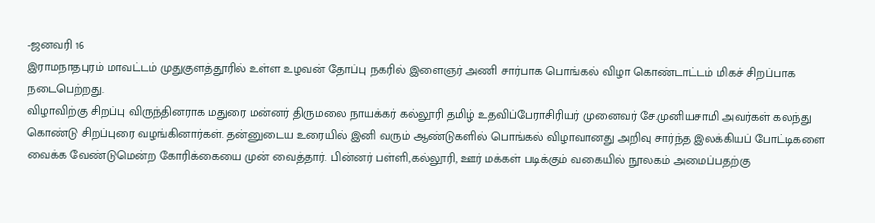-ஜனவரி 16
இராமநாதபுரம் மாவட்டம் முதுகுளத்தூரில் உள்ள உழவன் தோப்பு நகரில் இளைஞர் அணி சார்பாக பொங்கல் விழா கொண்டாட்டம் மிகச் சிறப்பாக நடைபெற்றது.
விழாவிற்கு சிறப்பு விருந்தினராக மதுரை மன்னர் திருமலை நாயக்கர் கல்லூரி தமிழ் உதவிப்பேராசிரியர் முனைவர் சே.முனியசாமி அவர்கள் கலந்து கொண்டு சிறப்புரை வழங்கினார்கள். தன்னுடைய உரையில் இனி வரும் ஆண்டுகளில் பொங்கல் விழாவானது அறிவு சார்ந்த இலக்கியப் போட்டிகளை வைக்க வேண்டுமென்ற கோரிக்கையை முன் வைத்தார். பின்னர் பள்ளி,கல்லூரி, ஊர் மக்கள் படிக்கும் வகையில் நூலகம் அமைப்பதற்கு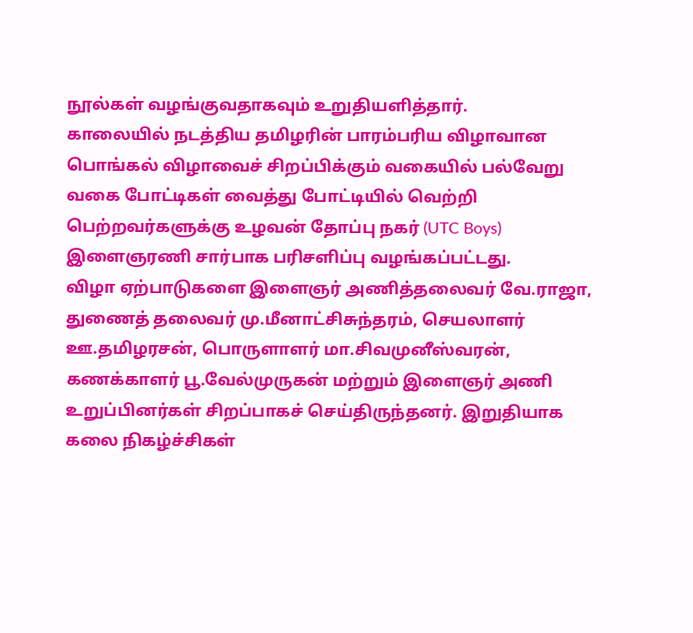நூல்கள் வழங்குவதாகவும் உறுதியளித்தார்.
காலையில் நடத்திய தமிழரின் பாரம்பரிய விழாவான பொங்கல் விழாவைச் சிறப்பிக்கும் வகையில் பல்வேறு வகை போட்டிகள் வைத்து போட்டியில் வெற்றி பெற்றவர்களுக்கு உழவன் தோப்பு நகர் (UTC Boys) இளைஞரணி சார்பாக பரிசளிப்பு வழங்கப்பட்டது.
விழா ஏற்பாடுகளை இளைஞர் அணித்தலைவர் வே.ராஜா, துணைத் தலைவர் மு.மீனாட்சிசுந்தரம், செயலாளர் ஊ.தமிழரசன், பொருளாளர் மா.சிவமுனீஸ்வரன், கணக்காளர் பூ.வேல்முருகன் மற்றும் இளைஞர் அணி உறுப்பினர்கள் சிறப்பாகச் செய்திருந்தனர். இறுதியாக கலை நிகழ்ச்சிகள்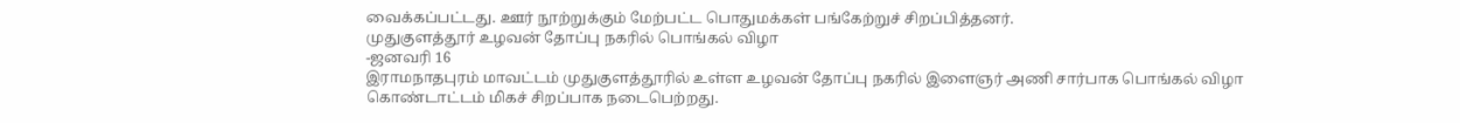வைக்கப்பட்டது. ஊர் நூற்றுக்கும் மேற்பட்ட பொதுமக்கள் பங்கேற்றுச் சிறப்பித்தனர்.
முதுகுளத்தூர் உழவன் தோப்பு நகரில் பொங்கல் விழா
-ஜனவரி 16
இராமநாதபுரம் மாவட்டம் முதுகுளத்தூரில் உள்ள உழவன் தோப்பு நகரில் இளைஞர் அணி சார்பாக பொங்கல் விழா கொண்டாட்டம் மிகச் சிறப்பாக நடைபெற்றது.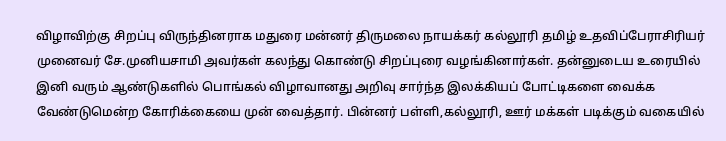விழாவிற்கு சிறப்பு விருந்தினராக மதுரை மன்னர் திருமலை நாயக்கர் கல்லூரி தமிழ் உதவிப்பேராசிரியர் முனைவர் சே.முனியசாமி அவர்கள் கலந்து கொண்டு சிறப்புரை வழங்கினார்கள். தன்னுடைய உரையில் இனி வரும் ஆண்டுகளில் பொங்கல் விழாவானது அறிவு சார்ந்த இலக்கியப் போட்டிகளை வைக்க வேண்டுமென்ற கோரிக்கையை முன் வைத்தார். பின்னர் பள்ளி,கல்லூரி, ஊர் மக்கள் படிக்கும் வகையில்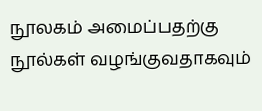நூலகம் அமைப்பதற்கு நூல்கள் வழங்குவதாகவும்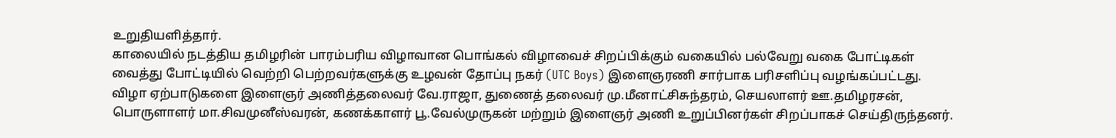உறுதியளித்தார்.
காலையில் நடத்திய தமிழரின் பாரம்பரிய விழாவான பொங்கல் விழாவைச் சிறப்பிக்கும் வகையில் பல்வேறு வகை போட்டிகள் வைத்து போட்டியில் வெற்றி பெற்றவர்களுக்கு உழவன் தோப்பு நகர் (UTC Boys) இளைஞரணி சார்பாக பரிசளிப்பு வழங்கப்பட்டது.
விழா ஏற்பாடுகளை இளைஞர் அணித்தலைவர் வே.ராஜா, துணைத் தலைவர் மு.மீனாட்சிசுந்தரம், செயலாளர் ஊ.தமிழரசன், பொருளாளர் மா.சிவமுனீஸ்வரன், கணக்காளர் பூ.வேல்முருகன் மற்றும் இளைஞர் அணி உறுப்பினர்கள் சிறப்பாகச் செய்திருந்தனர்.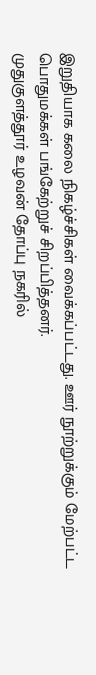இறுதியாக கலை நிகழ்ச்சிகள் வைக்கப்பட்டது. ஊர் நூற்றுக்கும் மேற்பட்ட பொதுமக்கள் பங்கேற்றுச் சிறப்பித்தனர்.
முதுகுளத்தூர் உழவன் தோப்பு நகரில்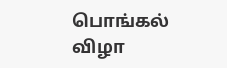பொங்கல் விழா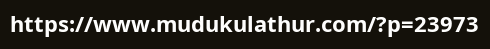https://www.mudukulathur.com/?p=23973